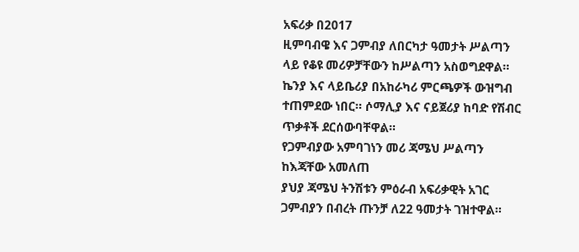አፍሪቃ በ2017
ዚምባብዌ እና ጋምብያ ለበርካታ ዓመታት ሥልጣን ላይ የቆዩ መሪዎቻቸውን ከሥልጣን አስወግደዋል። ኬንያ እና ላይቤሪያ በአከራካሪ ምርጫዎች ውዝግብ ተጠምደው ነበር። ሶማሊያ እና ናይጀሪያ ከባድ የሽብር ጥቃቶች ደርሰውባቸዋል።
የጋምብያው አምባገነን መሪ ጃሜህ ሥልጣን ከእጃቸው አመለጠ
ያህያ ጃሜህ ትንሽቱን ምዕራብ አፍሪቃዊት አገር ጋምብያን በብረት ጡንቻ ለ22 ዓመታት ገዝተዋል።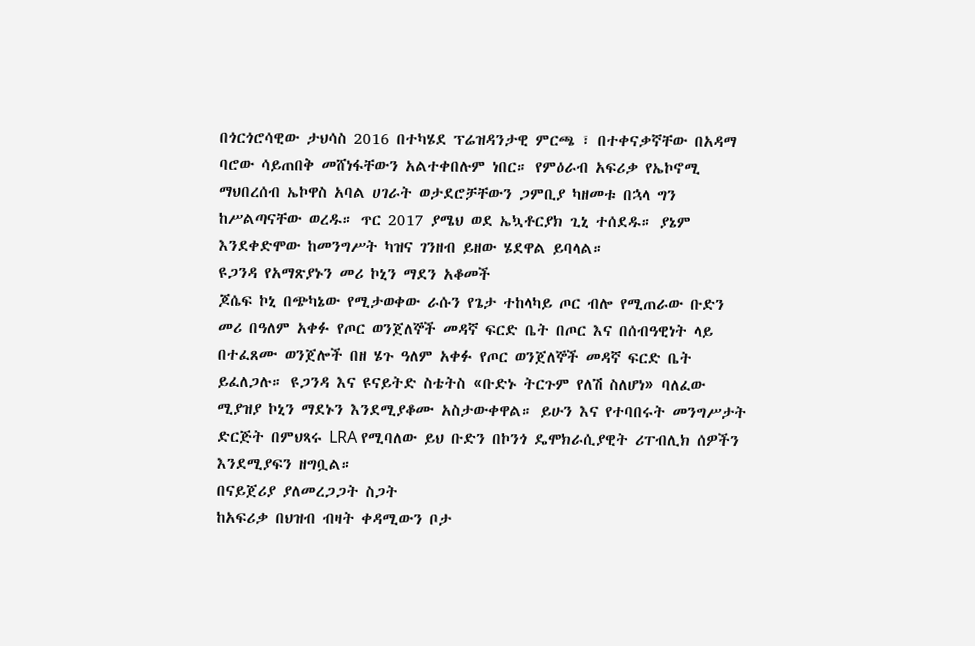በጎርጎሮሳዊው ታህሳስ 2016 በተካሄደ ፕሬዝዳንታዊ ምርጫ ፣ በተቀናቃኛቸው በአዳማ ባሮው ሳይጠበቅ መሸነፋቸውን አልተቀበሉም ነበር። የምዕራብ አፍሪቃ የኤኮኖሚ ማህበረሰብ ኤኮዋስ አባል ሀገራት ወታደሮቻቸውን ጋምቢያ ካዘመቱ በኋላ ግን ከሥልጣናቸው ወረዱ። ጥር 2017 ያሜህ ወደ ኤኳቶርያክ ጊኒ ተሰደዱ። ያኔም እንደቀድሞው ከመንግሥት ካዝና ገንዘብ ይዘው ሄደዋል ይባላል።
ዩጋንዳ የአማጽያኑን መሪ ኮኒን ማደን አቆመች
ጆሴፍ ኮኒ በጭካኔው የሚታወቀው ራሱን የጌታ ተከላካይ ጦር ብሎ የሚጠራው ቡድን መሪ በዓለም አቀፉ የጦር ወንጀለኞች መዳኛ ፍርድ ቤት በጦር እና በሰብዓዊነት ላይ በተፈጸሙ ወንጀሎች በዘ ሄጉ ዓለም አቀፉ የጦር ወንጀለኞች መዳኛ ፍርድ ቤት ይፈለጋሉ። ዩጋንዳ እና ዩናይትድ ስቴትስ «ቡድኑ ትርጉም የለሽ ስለሆነ» ባለፈው ሚያዝያ ኮኒን ማደኑን እንደሚያቆሙ አስታውቀዋል። ይሁን እና የተባበሩት መንግሥታት ድርጅት በምህጻሩ LRA የሚባለው ይህ ቡድን በኮንጎ ዴሞክራሲያዊት ሪፐብሊክ ሰዎችን እንደሚያፍን ዘግቧል።
በናይጀሪያ ያለመረጋጋት ስጋት
ከአፍሪቃ በህዝብ ብዛት ቀዳሚውን ቦታ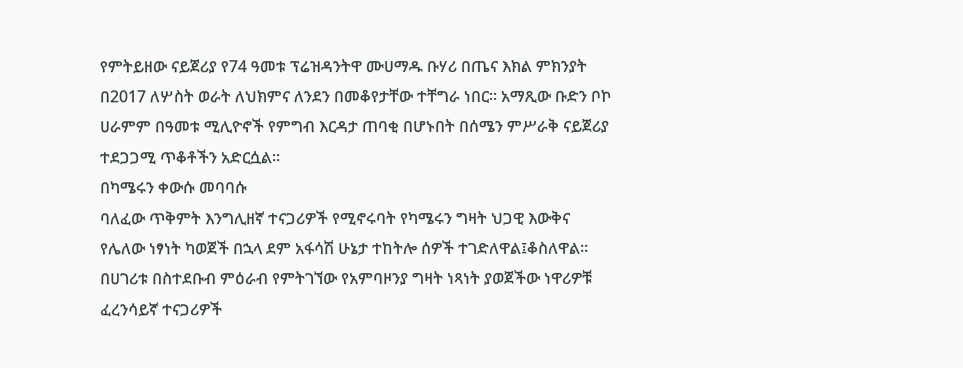የምትይዘው ናይጀሪያ የ74 ዓመቱ ፕሬዝዳንትዋ ሙሀማዱ ቡሃሪ በጤና እክል ምክንያት በ2017 ለሦስት ወራት ለህክምና ለንደን በመቆየታቸው ተቸግራ ነበር። አማጺው ቡድን ቦኮ ሀራምም በዓመቱ ሚሊዮኖች የምግብ እርዳታ ጠባቂ በሆኑበት በሰሜን ምሥራቅ ናይጀሪያ ተደጋጋሚ ጥቆቶችን አድርሷል።
በካሜሩን ቀውሱ መባባሱ
ባለፈው ጥቅምት እንግሊዘኛ ተናጋሪዎች የሚኖሩባት የካሜሩን ግዛት ህጋዊ እውቅና የሌለው ነፃነት ካወጀች በኋላ ደም አፋሳሽ ሁኔታ ተከትሎ ሰዎች ተገድለዋል፤ቆስለዋል። በሀገሪቱ በስተደቡብ ምዕራብ የምትገኘው የአምባዞንያ ግዛት ነጻነት ያወጀችው ነዋሪዎቹ ፈረንሳይኛ ተናጋሪዎች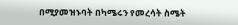በሚያመዝኑባት በካሜሩን የመረሳት ስሜት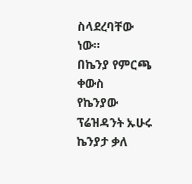ስላደረባቸው ነው።
በኬንያ የምርጫ ቀውስ
የኬንያው ፕሬዝዳንት ኡሁሩ ኬንያታ ቃለ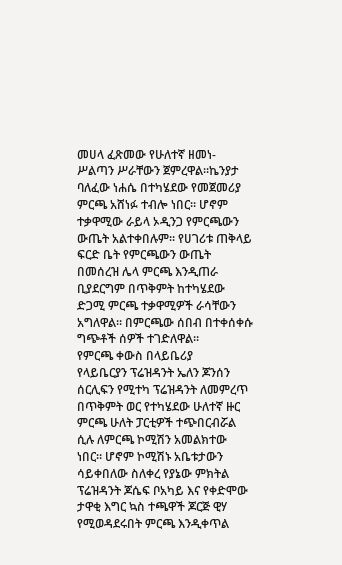መሀላ ፈጽመው የሁለተኛ ዘመነ- ሥልጣን ሥራቸውን ጀምረዋል።ኬንያታ ባለፈው ነሐሴ በተካሄደው የመጀመሪያ ምርጫ አሸነፉ ተብሎ ነበር። ሆኖም ተቃዋሚው ራይላ ኦዲንጋ የምርጫውን ውጤት አልተቀበሉም። የሀገሪቱ ጠቅላይ ፍርድ ቤት የምርጫውን ውጤት በመሰረዝ ሌላ ምርጫ እንዲጠራ ቢያደርግም በጥቅምት ከተካሄደው ድጋሚ ምርጫ ተቃዋሚዎች ራሳቸውን አግለዋል። በምርጫው ሰበብ በተቀሰቀሱ ግጭቶች ሰዎች ተገድለዋል።
የምርጫ ቀውስ በላይቤሪያ
የላይቤርያን ፕሬዝዳንት ኤለን ጆንሰን ሰርሊፍን የሚተካ ፕሬዝዳንት ለመምረጥ በጥቅምት ወር የተካሄደው ሁለተኛ ዙር ምርጫ ሁለት ፓርቲዎች ተጭበርብሯል ሲሉ ለምርጫ ኮሚሽን አመልክተው ነበር። ሆኖም ኮሚሽኑ አቤቱታውን ሳይቀበለው ስለቀረ የያኔው ምክትል ፕሬዝዳንት ጆሴፍ ቦአካይ እና የቀድሞው ታዋቂ እግር ኳስ ተጫዋች ጆርጅ ዊሃ የሚወዳደሩበት ምርጫ እንዲቀጥል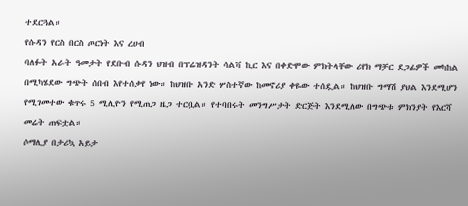ተደርጓል።
የሱዳን የርስ በርስ ጦርነት እና ረሀብ
ባለፉት አራት ዓመታት የደቡብ ሱዳን ህዝብ በፕሬዝዳንት ሳልቫ ኪር እና በቀድሞው ምክትላቸው ሪየክ ማቻር ደጋፊዎች መካከል በሚካሄደው ግጭት ሰበብ እየተሰቃየ ነው። ከህዝቡ አንድ ሦስተኛው ከመኖሪያ ቀዬው ተሰዷል። ከህዝቡ ግማሽ ያህል እንደሚሆን የሚገመተው ቁጥሩ 5 ሚሊዮን የሚጠጋ ዜጋ ተርቧል። የተባበሩት መንግሥታት ድርጅት እንደሚለው በግጭቱ ምክንያት የእርሻ መሬት ጠፍቷል።
ሶማሊያ በታሪኳ አይታ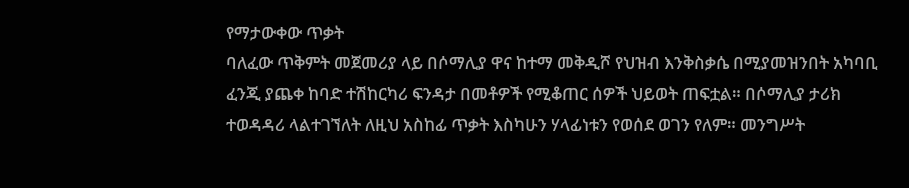የማታውቀው ጥቃት
ባለፈው ጥቅምት መጀመሪያ ላይ በሶማሊያ ዋና ከተማ መቅዲሾ የህዝብ እንቅስቃሴ በሚያመዝንበት አካባቢ ፈንጂ ያጨቀ ከባድ ተሽከርካሪ ፍንዳታ በመቶዎች የሚቆጠር ሰዎች ህይወት ጠፍቷል። በሶማሊያ ታሪክ ተወዳዳሪ ላልተገኘለት ለዚህ አስከፊ ጥቃት እስካሁን ሃላፊነቱን የወሰደ ወገን የለም። መንግሥት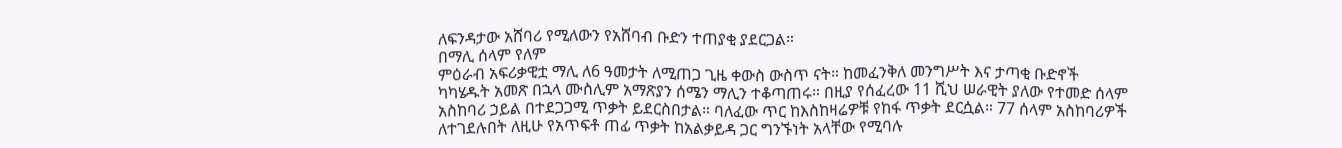ለፍንዳታው አሸባሪ የሚለውን የአሸባብ ቡድን ተጠያቂ ያደርጋል።
በማሊ ሰላም የለም
ምዕራብ አፍሪቃዊቷ ማሊ ለ6 ዓመታት ለሚጠጋ ጊዜ ቀውስ ውስጥ ናት። ከመፈንቅለ መንግሥት እና ታጣቂ ቡድኖች ካካሄዱት አመጽ በኋላ ሙስሊም አማጽያን ሰሜን ማሊን ተቆጣጠሩ። በዚያ የሰፈረው 11 ሺህ ሠራዊት ያለው የተመድ ሰላም አስከባሪ ኃይል በተደጋጋሚ ጥቃት ይደርስበታል። ባለፈው ጥር ከእስከዛሬዎቹ የከፋ ጥቃት ደርሷል። 77 ሰላም አስከባሪዎች ለተገደሉበት ለዚሁ የአጥፍቶ ጠፊ ጥቃት ከአልቃይዳ ጋር ግንኙነት አላቸው የሚባሉ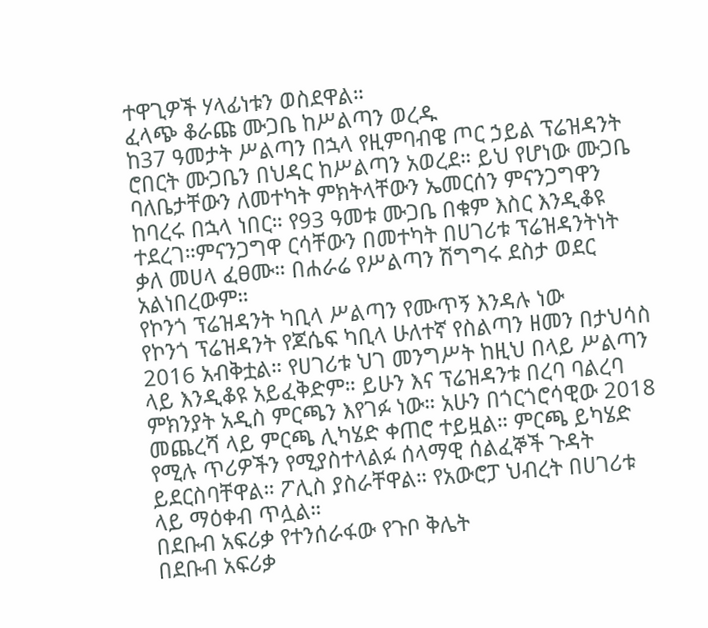ተዋጊዎች ሃላፊነቱን ወስደዋል።
ፈላጭ ቆራጩ ሙጋቤ ከሥልጣን ወረዱ
ከ37 ዓመታት ሥልጣን በኋላ የዚምባብዌ ጦር ኃይል ፕሬዝዳንት ሮበርት ሙጋቤን በህዳር ከሥልጣን አወረደ። ይህ የሆነው ሙጋቤ ባለቤታቸውን ለመተካት ምክትላቸውን ኤመርሰን ምናንጋግዋን ከባረሩ በኋላ ነበር። የ93 ዓመቱ ሙጋቤ በቁም እስር እንዲቆዩ ተደረገ።ምናንጋግዋ ርሳቸውን በመተካት በሀገሪቱ ፕሬዝዳንትነት ቃለ መሀላ ፈፀሙ። በሐራሬ የሥልጣን ሽግግሩ ደስታ ወደር አልነበረውም።
የኮንጎ ፕሬዝዳንት ካቢላ ሥልጣን የሙጥኝ እንዳሉ ነው
የኮንጎ ፕሬዝዳንት የጆሴፍ ካቢላ ሁለተኛ የስልጣን ዘመን በታህሳስ 2016 አብቅቷል። የሀገሪቱ ህገ መንግሥት ከዚህ በላይ ሥልጣን ላይ እንዲቆዩ አይፈቅድም። ይሁን እና ፕሬዝዳንቱ በረባ ባልረባ ምክንያት አዲስ ምርጫን እየገፉ ነው። አሁን በጎርጎሮሳዊው 2018 መጨረሻ ላይ ምርጫ ሊካሄድ ቀጠሮ ተይዟል። ምርጫ ይካሄድ የሚሉ ጥሪዎችን የሚያስተላልፉ ሰላማዊ ሰልፈኞች ጉዳት ይደርስባቸዋል። ፖሊስ ያስራቸዋል። የአውሮፓ ህብረት በሀገሪቱ ላይ ማዕቀብ ጥሏል።
በደቡብ አፍሪቃ የተንሰራፋው የጉቦ ቅሌት
በደቡብ አፍሪቃ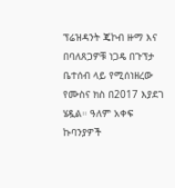ፕሬዝዳንት ጄኮብ ዙማ እና በባለጸጋዎቹ ነጋዴ በጉፕታ ቤተሰብ ላይ የሚሰነዘረው የሙስና ክስ በ2017 እያደገ ሄዷል። ዓለም አቀፍ ኩባንያዎች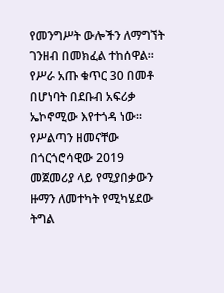የመንግሥት ውሎችን ለማግኘት ገንዘብ በመክፈል ተከሰዋል። የሥራ አጡ ቁጥር 30 በመቶ በሆነባት በደቡብ አፍሪቃ ኤኮኖሚው እየተጎዳ ነው። የሥልጣን ዘመናቸው በጎርጎሮሳዊው 2019 መጀመሪያ ላይ የሚያበቃውን ዙማን ለመተካት የሚካሄደው ትግል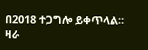በ2018 ተጋግሎ ይቀጥላል። ዛራ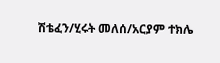ሽቴፈን/ሂሩት መለሰ/አርያም ተክሌ